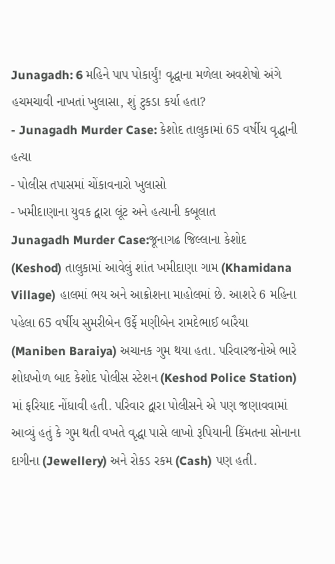Junagadh: 6 મહિને પાપ પોકાર્યું! વૃદ્ધાના મળેલા અવશેષો અંગે હચમચાવી નાખતાં ખુલાસા, શું ટુકડા કર્યા હતા?
- Junagadh Murder Case: કેશોદ તાલુકામાં 65 વર્ષીય વૃદ્ધાની હત્યા
- પોલીસ તપાસમાં ચોંકાવનારો ખુલાસો
- ખમીદાણાના યુવક દ્વારા લૂંટ અને હત્યાની કબૂલાત
Junagadh Murder Case:જૂનાગઢ જિલ્લાના કેશોદ (Keshod) તાલુકામાં આવેલું શાંત ખમીદાણા ગામ (Khamidana Village) હાલમાં ભય અને આક્રોશના માહોલમાં છે. આશરે 6 મહિના પહેલા 65 વર્ષીય સુમરીબેન ઉર્ફે મણીબેન રામદેભાઈ બારૈયા (Maniben Baraiya) અચાનક ગુમ થયા હતા. પરિવારજનોએ ભારે શોધખોળ બાદ કેશોદ પોલીસ સ્ટેશન (Keshod Police Station) માં ફરિયાદ નોંધાવી હતી. પરિવાર દ્વારા પોલીસને એ પણ જણાવવામાં આવ્યું હતું કે ગુમ થતી વખતે વૃદ્ધા પાસે લાખો રૂપિયાની કિંમતના સોનાના દાગીના (Jewellery) અને રોકડ રકમ (Cash) પણ હતી.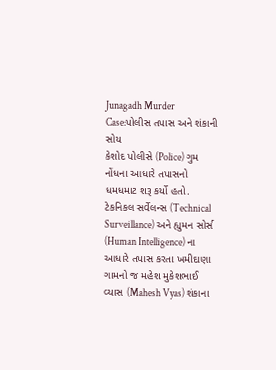Junagadh Murder Case:પોલીસ તપાસ અને શંકાની સોય
કેશોદ પોલીસે (Police) ગુમ નોંધના આધારે તપાસનો ધમધમાટ શરૂ કર્યો હતો. ટેકનિકલ સર્વેલન્સ (Technical Surveillance) અને હ્યુમન સોર્સ (Human Intelligence) ના આધારે તપાસ કરતા ખમીદાણા ગામનો જ મહેશ મુકેશભાઈ વ્યાસ (Mahesh Vyas) શંકાના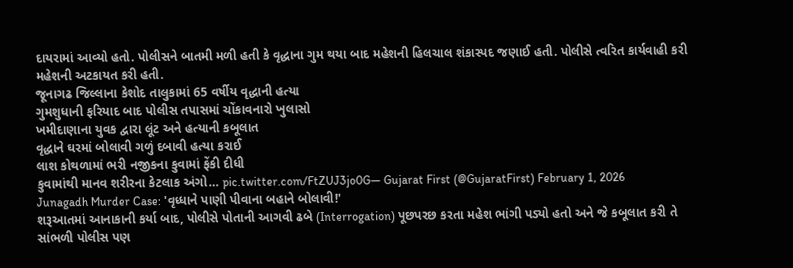દાયરામાં આવ્યો હતો. પોલીસને બાતમી મળી હતી કે વૃદ્ધાના ગુમ થયા બાદ મહેશની હિલચાલ શંકાસ્પદ જણાઈ હતી. પોલીસે ત્વરિત કાર્યવાહી કરી મહેશની અટકાયત કરી હતી.
જૂનાગઢ જિલ્લાના કેશોદ તાલુકામાં 65 વર્ષીય વૃદ્ધાની હત્યા
ગુમશુધાની ફરિયાદ બાદ પોલીસ તપાસમાં ચોંકાવનારો ખુલાસો
ખમીદાણાના યુવક દ્વારા લૂંટ અને હત્યાની કબૂલાત
વૃદ્ધાને ઘરમાં બોલાવી ગળું દબાવી હત્યા કરાઈ
લાશ કોથળામાં ભરી નજીકના કુવામાં ફેંકી દીધી
કુવામાંથી માનવ શરીરના કેટલાક અંગો… pic.twitter.com/FtZUJ3jo0G— Gujarat First (@GujaratFirst) February 1, 2026
Junagadh Murder Case: 'વૃધ્ધાને પાણી પીવાના બહાને બોલાવી!'
શરૂઆતમાં આનાકાની કર્યા બાદ, પોલીસે પોતાની આગવી ઢબે (Interrogation) પૂછપરછ કરતા મહેશ ભાંગી પડ્યો હતો અને જે કબૂલાત કરી તે સાંભળી પોલીસ પણ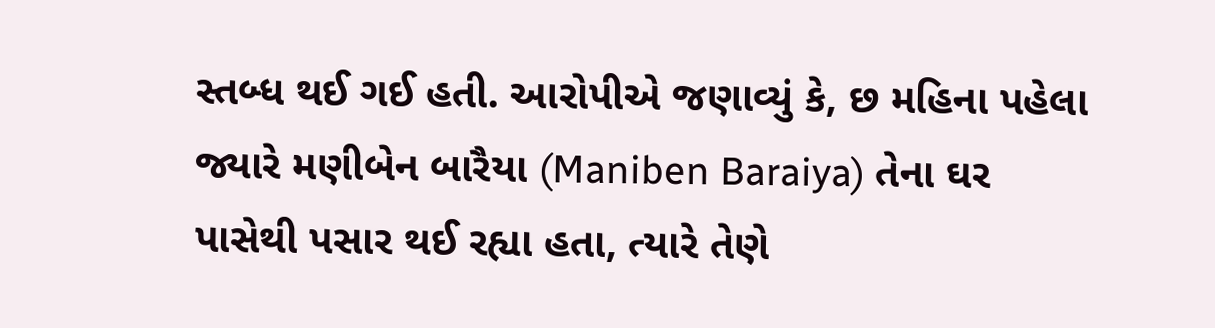સ્તબ્ધ થઈ ગઈ હતી. આરોપીએ જણાવ્યું કે, છ મહિના પહેલા જ્યારે મણીબેન બારૈયા (Maniben Baraiya) તેના ઘર પાસેથી પસાર થઈ રહ્યા હતા, ત્યારે તેણે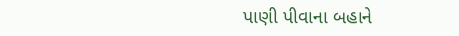પાણી પીવાના બહાને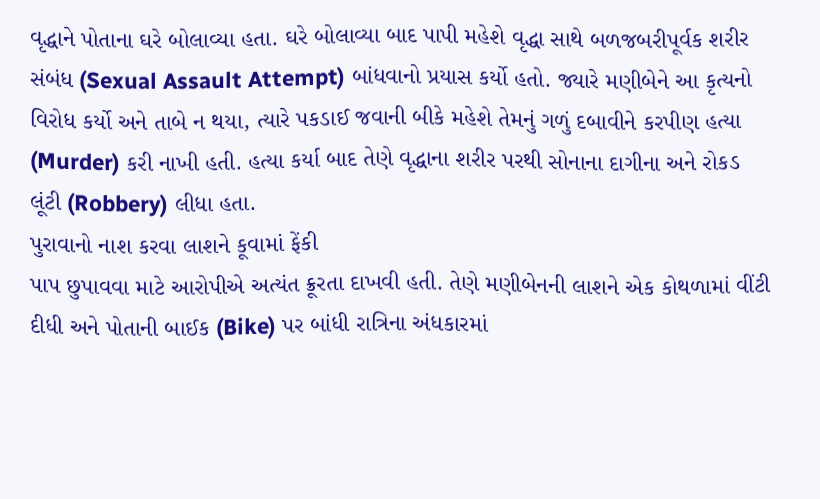વૃદ્ધાને પોતાના ઘરે બોલાવ્યા હતા. ઘરે બોલાવ્યા બાદ પાપી મહેશે વૃદ્ધા સાથે બળજબરીપૂર્વક શરીર સંબંધ (Sexual Assault Attempt) બાંધવાનો પ્રયાસ કર્યો હતો. જ્યારે મણીબેને આ કૃત્યનો વિરોધ કર્યો અને તાબે ન થયા, ત્યારે પકડાઈ જવાની બીકે મહેશે તેમનું ગળું દબાવીને કરપીણ હત્યા (Murder) કરી નાખી હતી. હત્યા કર્યા બાદ તેણે વૃદ્ધાના શરીર પરથી સોનાના દાગીના અને રોકડ લૂંટી (Robbery) લીધા હતા.
પુરાવાનો નાશ કરવા લાશને કૂવામાં ફેંકી
પાપ છુપાવવા માટે આરોપીએ અત્યંત ક્રૂરતા દાખવી હતી. તેણે મણીબેનની લાશને એક કોથળામાં વીંટી દીધી અને પોતાની બાઈક (Bike) પર બાંધી રાત્રિના અંધકારમાં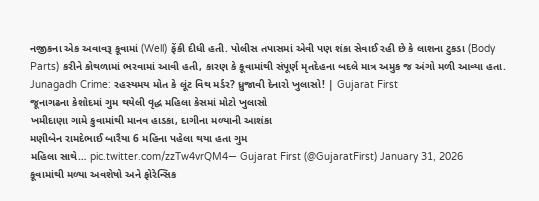નજીકના એક અવાવરૂ કૂવામાં (Well) ફેંકી દીધી હતી. પોલીસ તપાસમાં એવી પણ શંકા સેવાઈ રહી છે કે લાશના ટુકડા (Body Parts) કરીને કોથળામાં ભરવામાં આવી હતી, કારણ કે કૂવામાંથી સંપૂર્ણ મૃતદેહના બદલે માત્ર અમુક જ અંગો મળી આવ્યા હતા.
Junagadh Crime: રહસ્યમય મોત કે લૂંટ વિથ મર્ડર? ધ્રુજાવી દેનારો ખુલાસો! | Gujarat First
જૂનાગઢના કેશોદમાં ગુમ થયેલી વૃદ્ધ મહિલા કેસમાં મોટો ખુલાસો
ખમીદાણા ગામે કુવામાંથી માનવ હાડકા, દાગીના મળ્યાની આશંકા
મણીબેન રામદેભાઈ બારૈયા 6 મહિના પહેલા થયા હતા ગુમ
મહિલા સાથે… pic.twitter.com/zzTw4vrQM4— Gujarat First (@GujaratFirst) January 31, 2026
કૂવામાંથી મળ્યા અવશેષો અને ફોરેન્સિક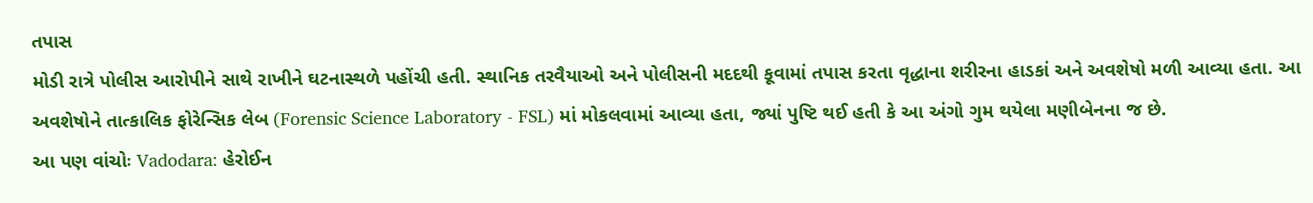તપાસ
મોડી રાત્રે પોલીસ આરોપીને સાથે રાખીને ઘટનાસ્થળે પહોંચી હતી. સ્થાનિક તરવૈયાઓ અને પોલીસની મદદથી કૂવામાં તપાસ કરતા વૃદ્ધાના શરીરના હાડકાં અને અવશેષો મળી આવ્યા હતા. આ અવશેષોને તાત્કાલિક ફોરેન્સિક લેબ (Forensic Science Laboratory - FSL) માં મોકલવામાં આવ્યા હતા, જ્યાં પુષ્ટિ થઈ હતી કે આ અંગો ગુમ થયેલા મણીબેનના જ છે.
આ પણ વાંચોઃ Vadodara: હેરોઈન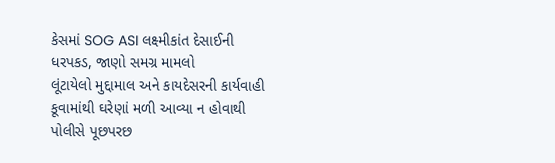કેસમાં SOG ASI લક્ષ્મીકાંત દેસાઈની ધરપકડ, જાણો સમગ્ર મામલો
લૂંટાયેલો મુદ્દામાલ અને કાયદેસરની કાર્યવાહી
કૂવામાંથી ઘરેણાં મળી આવ્યા ન હોવાથી પોલીસે પૂછપરછ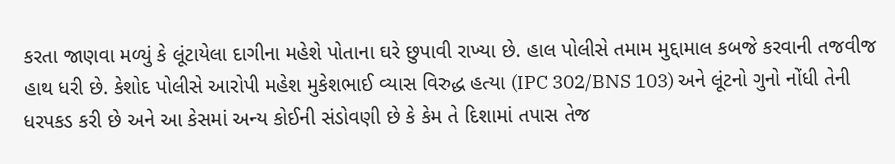કરતા જાણવા મળ્યું કે લૂંટાયેલા દાગીના મહેશે પોતાના ઘરે છુપાવી રાખ્યા છે. હાલ પોલીસે તમામ મુદ્દામાલ કબજે કરવાની તજવીજ હાથ ધરી છે. કેશોદ પોલીસે આરોપી મહેશ મુકેશભાઈ વ્યાસ વિરુદ્ધ હત્યા (IPC 302/BNS 103) અને લૂંટનો ગુનો નોંધી તેની ધરપકડ કરી છે અને આ કેસમાં અન્ય કોઈની સંડોવણી છે કે કેમ તે દિશામાં તપાસ તેજ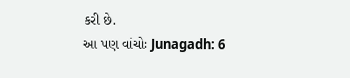કરી છે.
આ પણ વાંચોઃ Junagadh: 6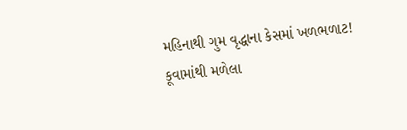મહિનાથી ગુમ વૃદ્ધાના કેસમાં ખળભળાટ! કૂવામાંથી મળેલા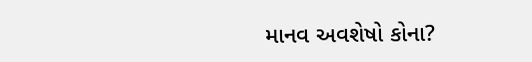માનવ અવશેષો કોના?